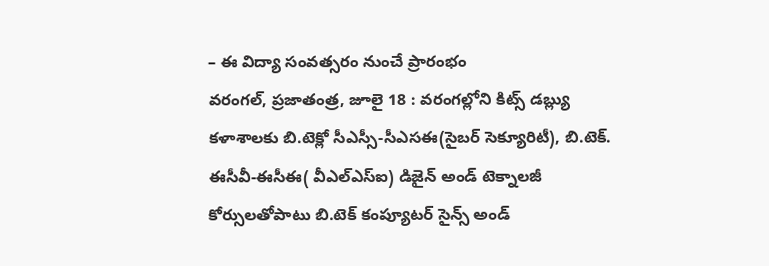– ఈ విద్యా సంవత్సరం నుంచే ప్రారంభం
వరంగల్, ప్రజాతంత్ర, జూలై 18 : వరంగల్లోని కిట్స్ డబ్ల్యు కళాశాలకు బి.టెక్లో సీఎస్సీ-సీఎసఈ(సైబర్ సెక్యూరిటీ), బి.టెక్. ఈసీవీ-ఈసీఈ( వీఎల్ఎస్ఐ) డిజైన్ అండ్ టెక్నాలజీ కోర్సులతోపాటు బి.టెక్ కంప్యూటర్ సైన్స్ అండ్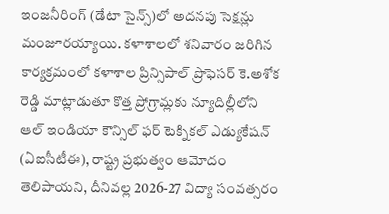ఇంజనీరింగ్ (డేటా సైన్స్)లో అదనపు సెక్షన్లు మంజూరయ్యాయి. కళాశాలలో శనివారం జరిగిన కార్యక్రమంలో కళాశాల ప్రిన్సిపాల్ ప్రొఫెసర్ కె.అశోక రెడ్డి మాట్లాడుతూ కొత్త ప్రోగ్రామ్లకు న్యూదిల్లీలోని ఆల్ ఇండియా కౌన్సిల్ ఫర్ టెక్నికల్ ఎడ్యుకేషన్ (ఏఐసీటీఈ), రాష్ట్ర ప్రభుత్వం ఆమోదం తెలిపాయని, దీనివల్ల 2026-27 విద్యా సంవత్సరం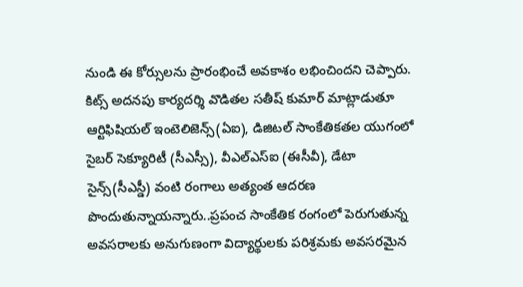నుండి ఈ కోర్సులను ప్రారంభించే అవకాశం లభించిందని చెప్పారు. కిట్స్ అదనపు కార్యదర్శి వొడితల సతీష్ కుమార్ మాట్లాడుతూ ఆర్టిఫిషియల్ ఇంటెలిజెన్స్(ఏఐ), డిజిటల్ సాంకేతికతల యుగంలో సైబర్ సెక్యూరిటీ (సీఎస్సీ), వీఎల్ఎస్ఐ (ఈసీవీ), డేటా సైన్స్(సీఎస్డీ) వంటి రంగాలు అత్యంత ఆదరణ పొందుతున్నాయన్నారు..ప్రపంచ సాంకేతిక రంగంలో పెరుగుతున్న అవసరాలకు అనుగుణంగా విద్యార్థులకు పరిశ్రమకు అవసరమైన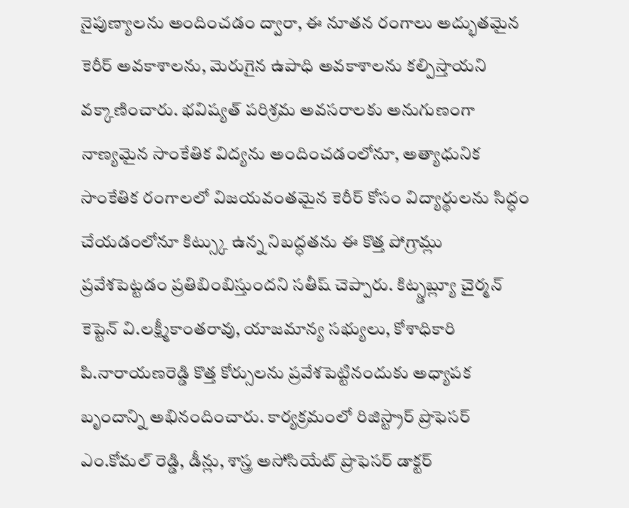నైపుణ్యాలను అందించడం ద్వారా, ఈ నూతన రంగాలు అద్భుతమైన కెరీర్ అవకాశాలను, మెరుగైన ఉపాధి అవకాశాలను కల్పిస్తాయని వక్కాణించారు. భవిష్యత్ పరిశ్రమ అవసరాలకు అనుగుణంగా నాణ్యమైన సాంకేతిక విద్యను అందించడంలోనూ, అత్యాధునిక సాంకేతిక రంగాలలో విజయవంతమైన కెరీర్ కోసం విద్యార్థులను సిద్ధం చేయడంలోనూ కిట్స్కు ఉన్న నిబద్ధతను ఈ కొత్త పోగ్రామ్లు ప్రవేశపెట్టడం ప్రతిబింబిస్తుందని సతీష్ చెప్పారు. కిట్స్డబ్ల్యూ చైర్మన్ కెప్టెన్ వి.లక్ష్మీకాంతరావు, యాజమాన్య సభ్యులు, కోశాధికారి పి.నారాయణరెడ్డి కొత్త కోర్సులను ప్రవేశపెట్టినందుకు అధ్యాపక బృందాన్ని అభినందించారు. కార్యక్రమంలో రిజిస్ట్రార్ ప్రొఫెసర్ ఎం.కోమల్ రెడ్డి, డీన్లు, శాస్త్ర అసోసియేట్ ప్రొఫెసర్ డాక్టర్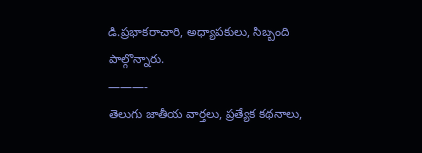డి.ప్రభాకరాచారి, అధ్యాపకులు, సిబ్బంది పాల్గొన్నారు.
———-
తెలుగు జాతీయ వార్తలు, ప్రత్యేక కథనాలు,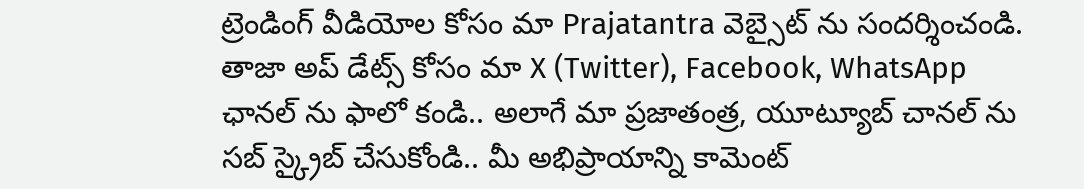ట్రెండింగ్ వీడియోల కోసం మా Prajatantra వెబ్సైట్ ను సందర్శించండి. తాజా అప్ డేట్స్ కోసం మా X (Twitter), Facebook, WhatsApp ఛానల్ ను ఫాలో కండి.. అలాగే మా ప్రజాతంత్ర, యూట్యూబ్ చానల్ ను సబ్ స్క్రైబ్ చేసుకోండి.. మీ అభిప్రాయాన్ని కామెంట్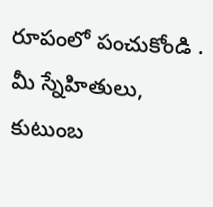రూపంలో పంచుకోండి . మీ స్నేహితులు, కుటుంబ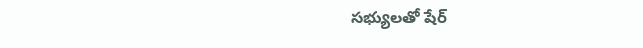సభ్యులతో షేర్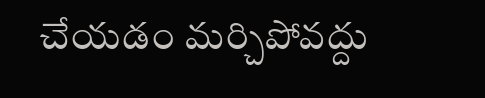చేయడం మర్చిపోవద్దు